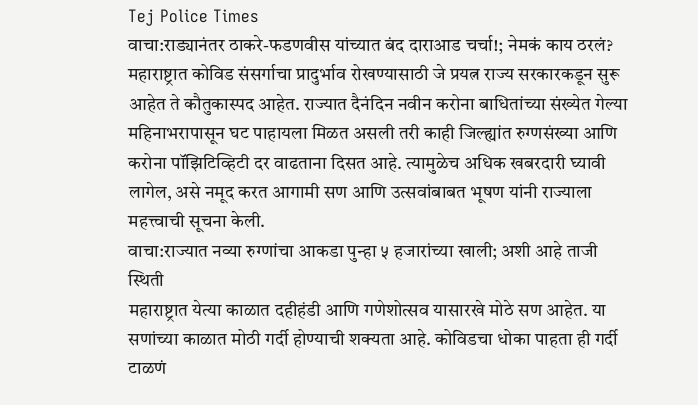Tej Police Times
वाचा:राड्यानंतर ठाकरे-फडणवीस यांच्यात बंद दाराआड चर्चा!; नेमकं काय ठरलं?
महाराष्ट्रात कोविड संसर्गाचा प्रादुर्भाव रोखण्यासाठी जे प्रयत्न राज्य सरकारकडून सुरू आहेत ते कौतुकास्पद आहेत. राज्यात दैनंदिन नवीन करोना बाधितांच्या संख्येत गेल्या महिनाभरापासून घट पाहायला मिळत असली तरी काही जिल्ह्यांत रुग्णसंख्या आणि करोना पॉझिटिव्हिटी दर वाढताना दिसत आहे. त्यामुळेच अधिक खबरदारी घ्यावी लागेल, असे नमूद करत आगामी सण आणि उत्सवांबाबत भूषण यांनी राज्याला महत्त्वाची सूचना केली.
वाचा:राज्यात नव्या रुग्णांचा आकडा पुन्हा ५ हजारांच्या खाली; अशी आहे ताजी स्थिती
महाराष्ट्रात येत्या काळात दहीहंडी आणि गणेशोत्सव यासारखे मोठे सण आहेत. या सणांच्या काळात मोठी गर्दी होण्याची शक्यता आहे. कोविडचा धोका पाहता ही गर्दी टाळणं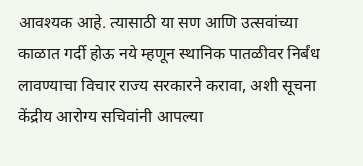आवश्यक आहे. त्यासाठी या सण आणि उत्सवांच्या काळात गर्दी होऊ नये म्हणून स्थानिक पातळीवर निर्बंध लावण्याचा विचार राज्य सरकारने करावा, अशी सूचना केंद्रीय आरोग्य सचिवांनी आपल्या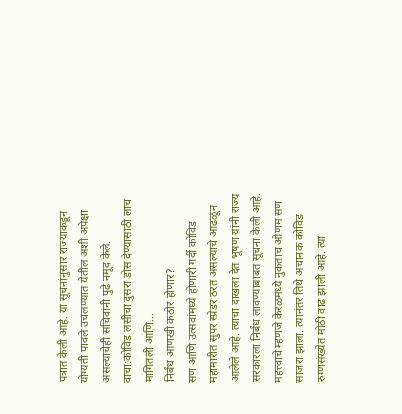पत्रात केली आहे. या सूचनांनुसार राज्याकडून योग्यती पावले उचलण्यात येतील अशी अपेक्षा असल्याचेही सचिवांनी पुढे नमूद केले.
वाचा:कोविड लसीचा दुसरा डोस देण्यासाठी लाच मागितली आणि…
निर्बंध आणखी कठोर होणार?
सण आणि उत्सवांमध्ये होणारी गर्दी कोविड महामारीत सुपर स्प्रेडर ठरत असल्याचे आढळून आलेले आहे. त्याचा दाखला देत भूषण यांनी राज्य सरकारला निर्बंध लावण्याबाबत सूचना केली आहे. महत्त्वाचे म्हणजे केरळमध्ये नुकताच ओणम सण साजरा झाला. त्यानंतर तिथे अचानक कोविड रुग्णसंख्येत मोठी वाढ झाली आहे. त्या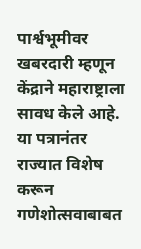पार्श्वभूमीवर खबरदारी म्हणून केंद्राने महाराष्ट्राला सावध केले आहे. या पत्रानंतर राज्यात विशेष करून गणेशोत्सवाबाबत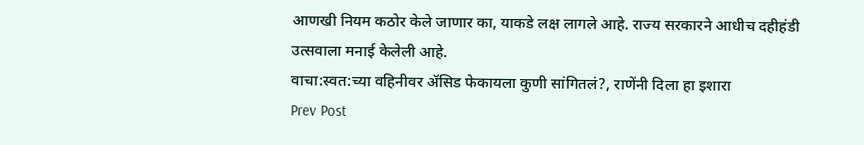आणखी नियम कठोर केले जाणार का, याकडे लक्ष लागले आहे. राज्य सरकारने आधीच दहीहंडी उत्सवाला मनाई केलेली आहे.
वाचा:स्वत:च्या वहिनीवर ॲसिड फेकायला कुणी सांगितलं?, राणेंनी दिला हा इशारा
Prev Post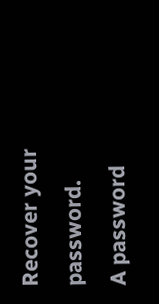Recover your password.
A password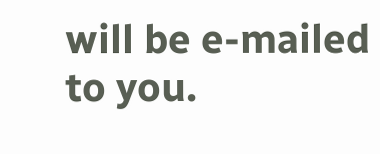will be e-mailed to you.